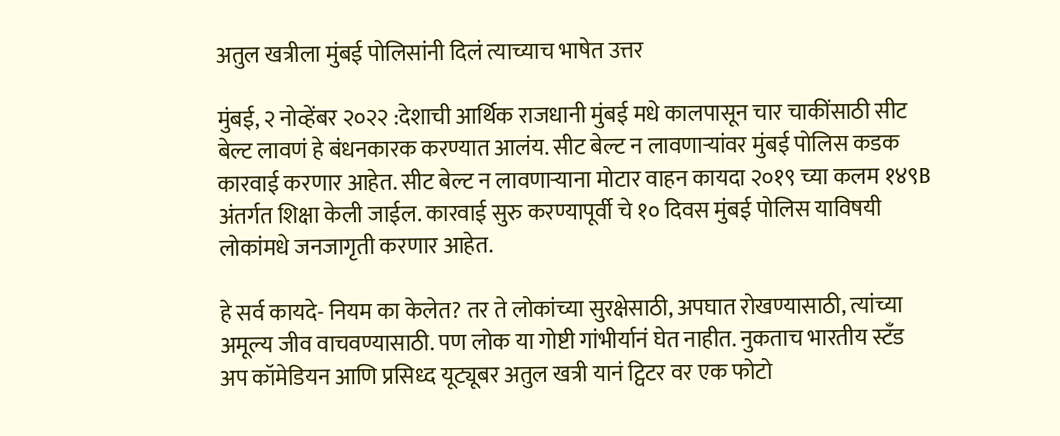अतुल खत्रीला मुंबई पोलिसांनी दिलं त्याच्याच भाषेत उत्तर

मुंबई, २ नोव्हेंबर २०२२ :देशाची आर्थिक राजधानी मुंबई मधे कालपासून चार चाकींसाठी सीट बेल्ट लावणं हे बंधनकारक करण्यात आलंय. सीट बेल्ट न लावणाऱ्यांवर मुंबई पोलिस कडक कारवाई करणार आहेत. सीट बेल्ट न लावणाऱ्याना मोटार वाहन कायदा २०१९ च्या कलम १४९B अंतर्गत शिक्षा केली जाईल. कारवाई सुरु करण्यापूर्वी चे १० दिवस मुंबई पोलिस याविषयी लोकांमधे जनजागृती करणार आहेत.

हे सर्व कायदे- नियम का केलेत? तर ते लोकांच्या सुरक्षेसाठी, अपघात रोखण्यासाठी, त्यांच्या अमूल्य जीव वाचवण्यासाठी. पण लोक या गोष्टी गांभीर्यानं घेत नाहीत. नुकताच भारतीय स्टँड अप कॉमेडियन आणि प्रसिध्द यूट्यूबर अतुल खत्री यानं ट्विटर वर एक फोटो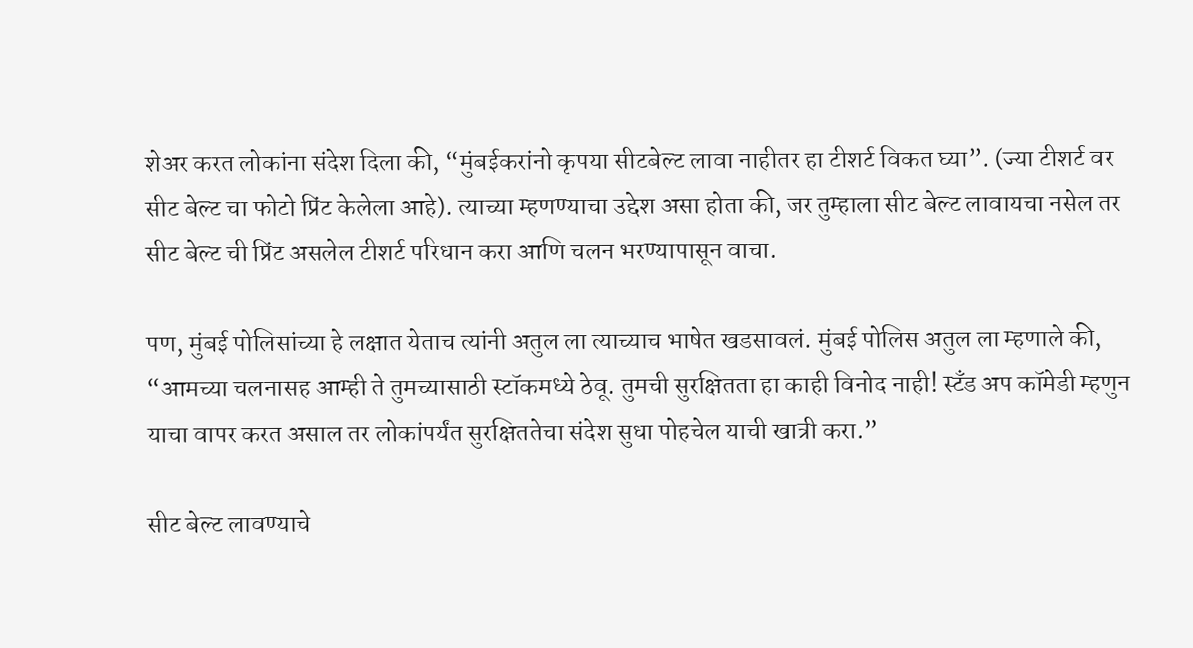शेअर करत लोकांना संदेश दिला की, “मुंबईकरांनो कृपया सीटबेल्ट लावा नाहीतर हा टीशर्ट विकत घ्या”. (ज्या टीशर्ट वर सीट बेल्ट चा फोटो प्रिंट केलेला आहे). त्याच्या म्हणण्याचा उद्देश असा होता की, जर तुम्हाला सीट बेल्ट लावायचा नसेल तर सीट बेल्ट ची प्रिंट असलेल टीशर्ट परिधान करा आणि चलन भरण्यापासून वाचा.

पण, मुंबई पोलिसांच्या हे लक्षात येताच त्यांनी अतुल ला त्याच्याच भाषेत खडसावलं. मुंबई पोलिस अतुल ला म्हणाले की, “आमच्या चलनासह आम्ही ते तुमच्यासाठी स्टॉकमध्ये ठेवू. तुमची सुरक्षितता हा काही विनोद नाही! स्टँड अप कॉमेडी म्हणुन याचा वापर करत असाल तर लोकांपर्यंत सुरक्षिततेचा संदेश सुधा पोहचेल याची खात्री करा.”

सीट बेल्ट लावण्याचे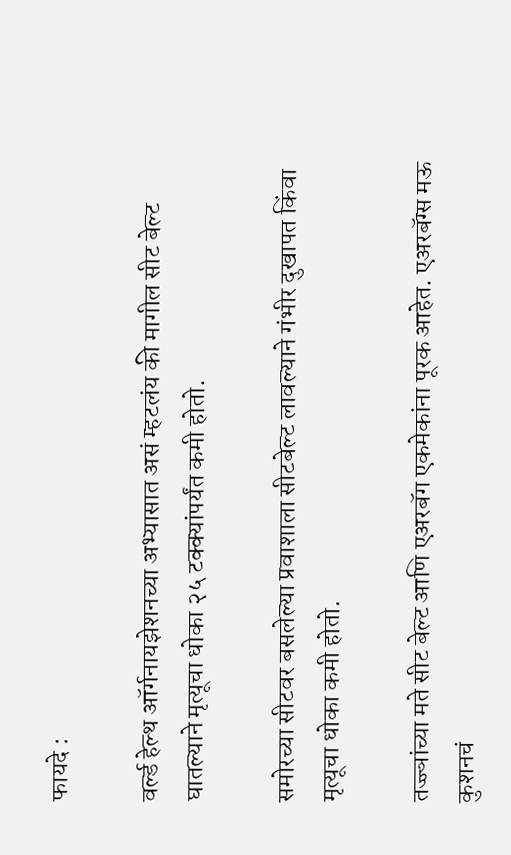फायदे :

वर्ल्ड हेल्थ ऑर्गनायझेशनच्या अभ्यासात असं म्हटलंय की मागील सीट बेल्ट घातल्याने मृत्यूचा धोका २५ टक्क्यांपर्यंत कमी होतो.

समोरच्या सीटवर बसलेल्या प्रवाशाला सीटबेल्ट लावल्याने गंभीर दुखापत किंवा मृत्यूचा धोका कमी होतो.

तज्ज्ञांच्या मते सीट बेल्ट आणि एअरबॅग एकमेकांना पूरक आहेत. एअरबॅग्स मऊ कुशनचं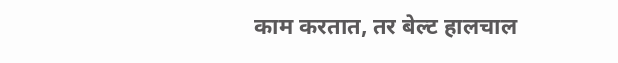काम करतात, तर बेल्ट हालचाल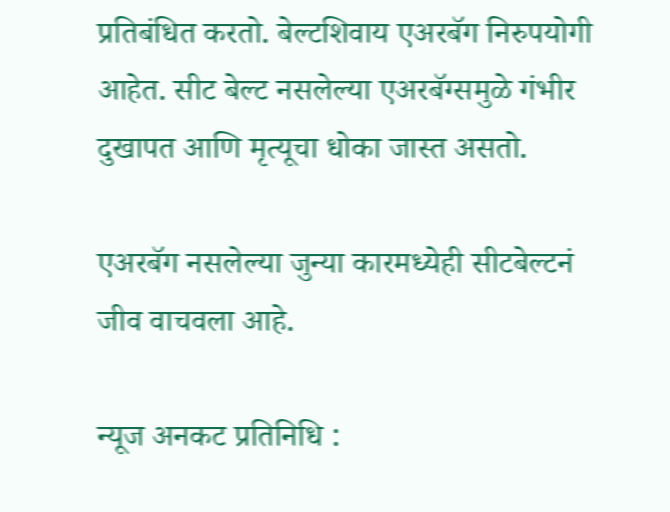प्रतिबंधित करतो. बेल्टशिवाय एअरबॅग निरुपयोगी आहेत. सीट बेल्ट नसलेल्या एअरबॅग्समुळे गंभीर दुखापत आणि मृत्यूचा धोका जास्त असतो.

एअरबॅग नसलेल्या जुन्या कारमध्येही सीटबेल्टनं जीव वाचवला आहे.

न्यूज अनकट प्रतिनिधि :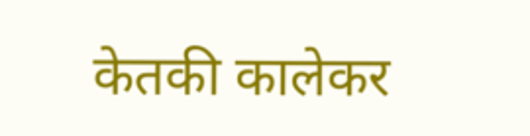केतकी कालेकर